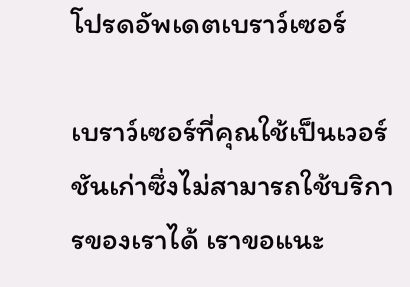โปรดอัพเดตเบราว์เซอร์

เบราว์เซอร์ที่คุณใช้เป็นเวอร์ชันเก่าซึ่งไม่สามารถใช้บริการของเราได้ เราขอแนะ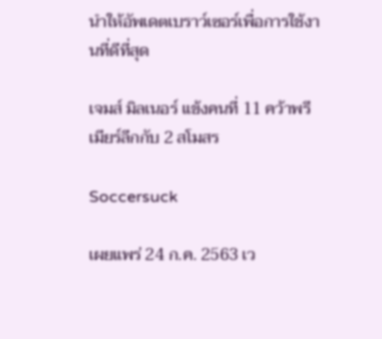นำให้อัพเดตเบราว์เซอร์เพื่อการใช้งานที่ดีที่สุด

เจมส์ มิลเนอร์ แข้งคนที่ 11 คว้าพรีเมียร์ลีกกับ 2 สโมสร

Soccersuck

เผยแพร่ 24 ก.ค. 2563 เว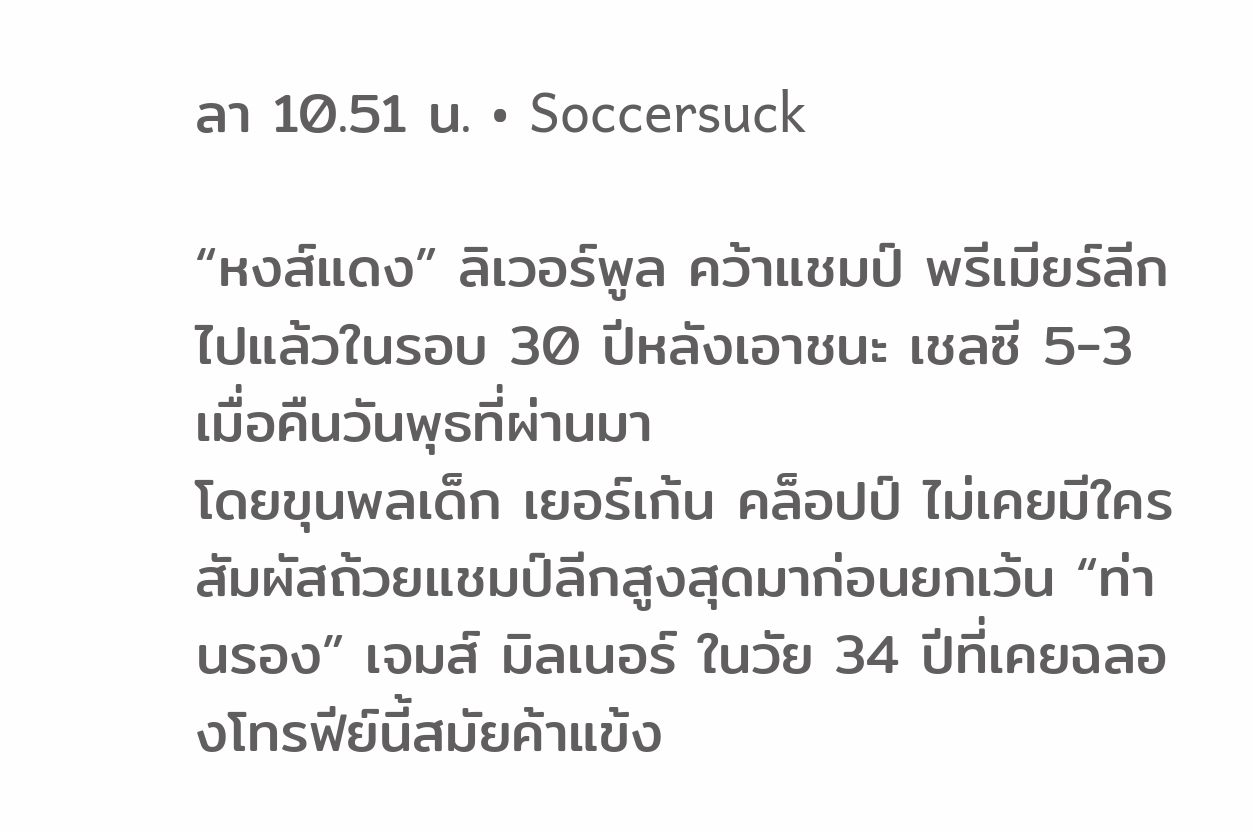ลา 10.51 น. • Soccersuck

“หงส์แดง” ลิเวอร์พูล คว้าแชมป์ พรีเมียร์ลีก ไปแล้วในรอบ 30 ปีหลังเอาชนะ เชลซี 5-3 เมื่อคืนวันพุธที่ผ่านมา
โดยขุนพลเด็ก เยอร์เก้น คล็อปป์ ไม่เคยมีใครสัมผัสถ้วยแชมป์ลีกสูงสุดมาก่อนยกเว้น “ท่านรอง” เจมส์ มิลเนอร์ ในวัย 34 ปีที่เคยฉลองโทรฟีย์นี้สมัยค้าแข้ง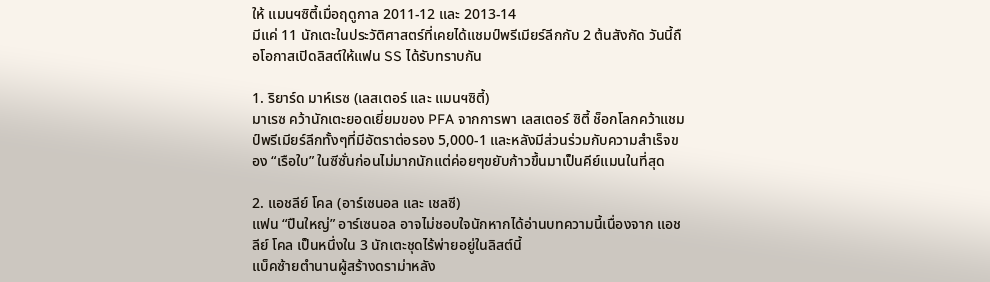ให้ แมนฯซิตี้เมื่อฤดูกาล 2011-12 และ 2013-14
มีแค่ 11 นักเตะในประวัติศาสตร์ที่เคยได้แชมป์พรีเมียร์ลีกกับ 2 ต้นสังกัด วันนี้ถือโอกาสเปิดลิสต์ให้แฟน SS ได้รับทราบกัน

1. ริยาร์ด มาห์เรซ (เลสเตอร์ และ แมนฯซิตี้)
มาเรซ คว้านักเตะยอดเยี่ยมของ PFA จากการพา เลสเตอร์ ซิตี้ ช็อกโลกคว้าแชมป์พรีเมียร์ลีกทั้งๆที่มีอัตราต่อรอง 5,000-1 และหลังมีส่วนร่วมกับความสำเร็จของ “เรือใบ” ในซีซั่นก่อนไม่มากนักแต่ค่อยๆขยับก้าวขึ้นมาเป็นคีย์แมนในที่สุด

2. แอชลีย์ โคล (อาร์เซนอล และ เชลซี)
แฟน “ปืนใหญ่” อาร์เซนอล อาจไม่ชอบใจนักหากได้อ่านบทความนี้เนื่องจาก แอชลีย์ โคล เป็นหนึ่งใน 3 นักเตะชุดไร้พ่ายอยู่ในลิสต์นี้
แบ็คซ้ายตำนานผู้สร้างดราม่าหลัง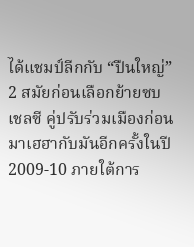ได้แชมป์ลีกกับ “ปืนใหญ่” 2 สมัยก่อนเลือกย้ายซบ เชลซี คู่ปรับร่วมเมืองก่อนมาเฮฮากับมันอีกครั้งในปี 2009-10 ภายใต้การ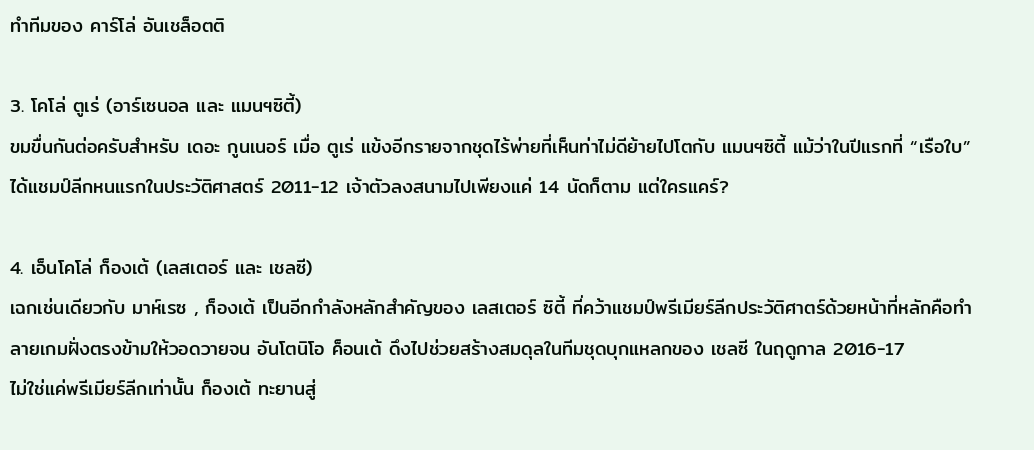ทำทีมของ คาร์โล่ อันเชล็อตติ

3. โคโล่ ตูเร่ (อาร์เซนอล และ แมนฯซิตี้)
ขมขื่นกันต่อครับสำหรับ เดอะ กูนเนอร์ เมื่อ ตูเร่ แข้งอีกรายจากชุดไร้พ่ายที่เห็นท่าไม่ดีย้ายไปโตกับ แมนฯซิตี้ แม้ว่าในปีแรกที่ “เรือใบ” ได้แชมป์ลีกหนแรกในประวัติศาสตร์ 2011-12 เจ้าตัวลงสนามไปเพียงแค่ 14 นัดก็ตาม แต่ใครแคร์?

4. เอ็นโคโล่ ก็องเต้ (เลสเตอร์ และ เชลซี)
เฉกเช่นเดียวกับ มาห์เรซ , ก็องเต้ เป็นอีกกำลังหลักสำคัญของ เลสเตอร์ ซิตี้ ที่คว้าแชมป์พรีเมียร์ลีกประวัติศาตร์ด้วยหน้าที่หลักคือทำลายเกมฝั่งตรงข้ามให้วอดวายจน อันโตนิโอ ค็อนเต้ ดึงไปช่วยสร้างสมดุลในทีมชุดบุกแหลกของ เชลซี ในฤดูกาล 2016-17
ไม่ใช่แค่พรีเมียร์ลีกเท่านั้น ก็องเต้ ทะยานสู่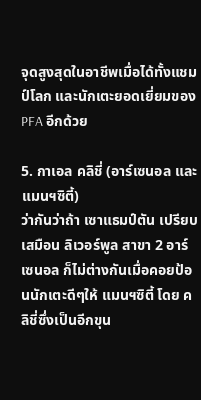จุดสูงสุดในอาชีพเมื่อได้ทั้งแชมป์โลก และนักเตะยอดเยี่ยมของ PFA อีกด้วย

5. กาเอล คลิชี่ (อาร์เซนอล และ แมนฯซิตี้)
ว่ากันว่าถ้า เซาแธมป์ตัน เปรียบเสมือน ลิเวอร์พูล สาขา 2 อาร์เซนอล ก็ไม่ต่างกันเมื่อคอยป้อนนักเตะดีๆให้ แมนฯซิตี้ โดย คลิชี่ซึ่งเป็นอีกขุน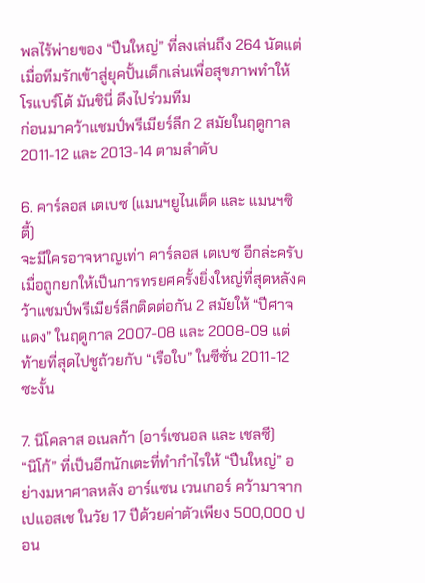พลไร้พ่ายของ “ปืนใหญ่” ที่ลงเล่นถึง 264 นัดแต่เมื่อทีมรักเข้าสู่ยุคปั้นเด็กเล่นเพื่อสุขภาพทำให้ โรแบร์โต้ มันชินี่ ดึงไปร่วมทีม
ก่อนมาคว้าแชมป์พรีเมียร์ลีก 2 สมัยในฤดูกาล 2011-12 และ 2013-14 ตามลำดับ

6. คาร์ลอส เตเบซ (แมนฯยูไนเต็ด และ แมนฯซิตี้)
จะมีใครอาจหาญเท่า คาร์ลอส เตเบซ อีกล่ะครับเมื่อถูกยกให้เป็นการทรยศครั้งยิ่งใหญ่ที่สุดหลังคว้าแชมป์พรีเมียร์ลีกติดต่อกัน 2 สมัยให้ “ปีศาจแดง” ในฤดูกาล 2007-08 และ 2008-09 แต่ท้ายที่สุดไปชูถ้วยกับ “เรือใบ” ในซีซั่น 2011-12 ซะงั้น

7. นิโคลาส อเนลก้า (อาร์เซนอล และ เชลซี)
“นิโก้” ที่เป็นอีกนักเตะที่ทำกำไรให้ “ปืนใหญ่” อย่างมหาศาลหลัง อาร์แซน เวนเกอร์ คว้ามาจาก เปแอสเช ในวัย 17 ปีด้วยค่าตัวเพียง 500,000 ปอน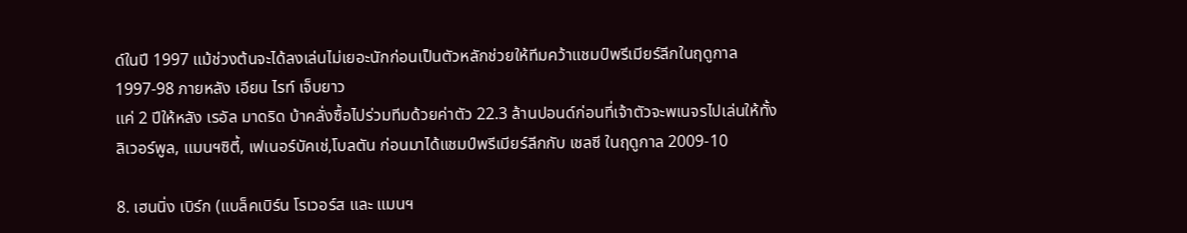ด์ในปี 1997 แม้ช่วงต้นจะได้ลงเล่นไม่เยอะนักก่อนเป็นตัวหลักช่วยให้ทีมคว้าแชมป์พรีเมียร์ลีกในฤดูกาล 1997-98 ภายหลัง เอียน ไรท์ เจ็บยาว
แค่ 2 ปีให้หลัง เรอัล มาดริด บ้าคลั่งซื้อไปร่วมทีมด้วยค่าตัว 22.3 ล้านปอนด์ก่อนที่เจ้าตัวจะพเนจรไปเล่นให้ทั้ง ลิเวอร์พูล, แมนฯซิตี้, เฟเนอร์บัคเช่,โบลตัน ก่อนมาได้แชมป์พรีเมียร์ลีกกับ เชลซี ในฤดูกาล 2009-10

8. เฮนนิ่ง เบิร์ก (แบล็คเบิร์น โรเวอร์ส และ แมนฯ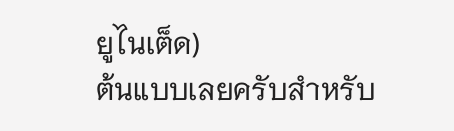ยูไนเต็ด)
ต้นแบบเลยครับสำหรับ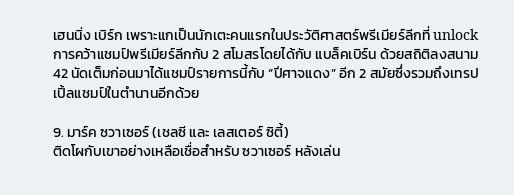เฮนนิ่ง เบิร์ก เพราะแกเป็นนักเตะคนแรกในประวัติศาสตร์พรีเมียร์ลีกที่ unlock การคว้าแชมป์พรีเมียร์ลีกกับ 2 สโมสรโดยได้กับ แบล็คเบิร์น ด้วยสถิติลงสนาม 42 นัดเต็มก่อนมาได้แชมป์รายการนี้กับ “ปีศาจแดง” อีก 2 สมัยซึ่งรวมถึงเทรปเปิ้ลแชมป์ในตำนานอีกด้วย

9. มาร์ค ซวาเซอร์ (เชลซี และ เลสเตอร์ ซิตี้)
ติดโผกับเขาอย่างเหลือเชื่อสำหรับ ซวาเซอร์ หลังเล่น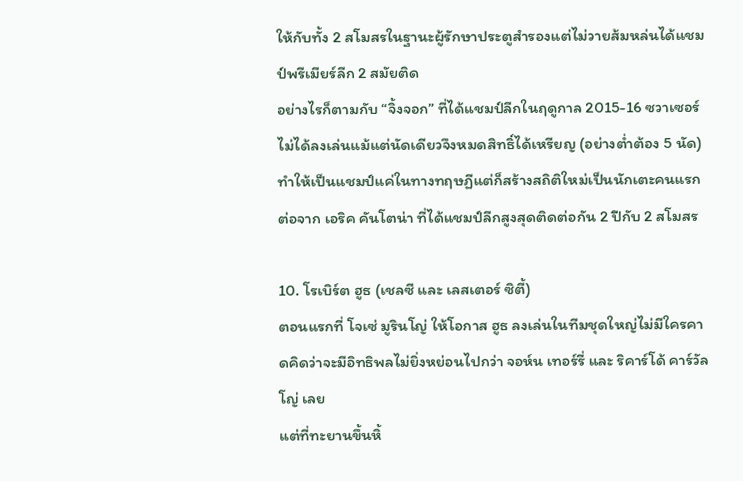ให้กับทั้ง 2 สโมสรในฐานะผู้รักษาประตูสำรองแต่ไม่วายส้มหล่นได้แชมป์พรีเมียร์ลีก 2 สมัยติด
อย่างไรก็ตามกับ “จิ้งจอก” ที่ได้แชมป์ลีกในฤดูกาล 2015-16 ซวาเซอร์ ไม่ได้ลงเล่นแม้แต่นัดเดียวจึงหมดสิทธิ์ได้เหรียญ (อย่างต่ำต้อง 5 นัด) ทำให้เป็นแชมป์แค่ในทางทฤษฏีแต่ก็สร้างสถิติใหม่เป็นนักเตะคนแรกต่อจาก เอริค คันโตน่า ที่ได้แชมป์ลีกสูงสุดติดต่อกัน 2 ปีกับ 2 สโมสร

10. โรเบิร์ต ฮูธ (เชลซี และ เลสเตอร์ ซิตี้)
ตอนแรกที่ โจเซ่ มูรินโญ่ ให้โอกาส ฮูธ ลงเล่นในทีมชุดใหญ่ไม่มีใครคาดคิดว่าจะมีอิทธิพลไม่ยิ่งหย่อนไปกว่า จอห์น เทอร์รี่ และ ริคาร์โด้ คาร์วัลโญ่ เลย
แต่ที่ทะยานขึ้นหิ้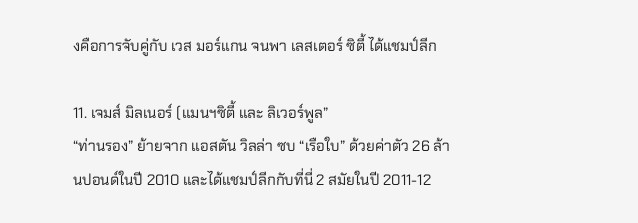งคือการจับคู่กับ เวส มอร์แกน จนพา เลสเตอร์ ซิตี้ ได้แชมป์ลีก

11. เจมส์ มิลเนอร์ (แมนฯซิตี้ และ ลิเวอร์พูล”
“ท่านรอง” ย้ายจาก แอสตัน วิลล่า ซบ “เรือใบ” ด้วยค่าตัว 26 ล้านปอนด์ในปี 2010 และได้แชมป์ลีกกับที่นี่ 2 สมัยในปี 2011-12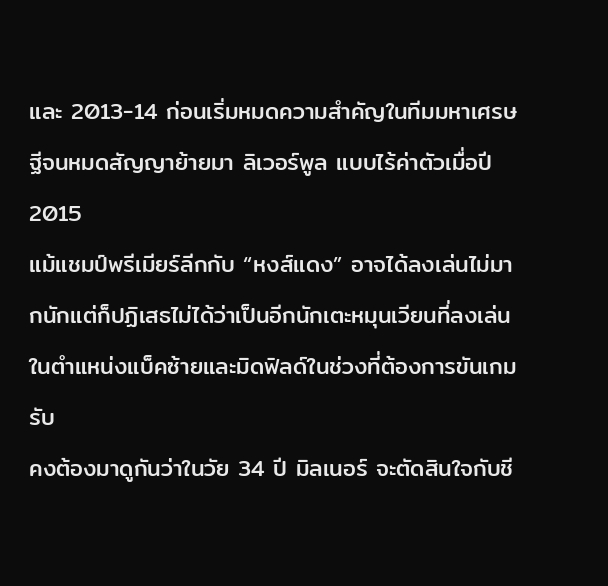และ 2013-14 ก่อนเริ่มหมดความสำคัญในทีมมหาเศรษฐีจนหมดสัญญาย้ายมา ลิเวอร์พูล แบบไร้ค่าตัวเมื่อปี 2015
แม้แชมป์พรีเมียร์ลีกกับ “หงส์แดง” อาจได้ลงเล่นไม่มากนักแต่ก็ปฏิเสธไม่ได้ว่าเป็นอีกนักเตะหมุนเวียนที่ลงเล่นในตำแหน่งแบ็คซ้ายและมิดฟิลด์ในช่วงที่ต้องการขันเกมรับ
คงต้องมาดูกันว่าในวัย 34 ปี มิลเนอร์ จะตัดสินใจกับชี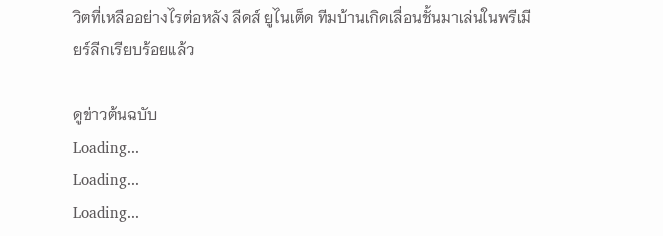วิตที่เหลืออย่างไรต่อหลัง ลีดส์ ยูไนเต็ด ทีมบ้านเกิดเลื่อนชั้นมาเล่นในพรีเมียร์ลีกเรียบร้อยแล้ว

ดูข่าวต้นฉบับ
Loading...
Loading...
Loading...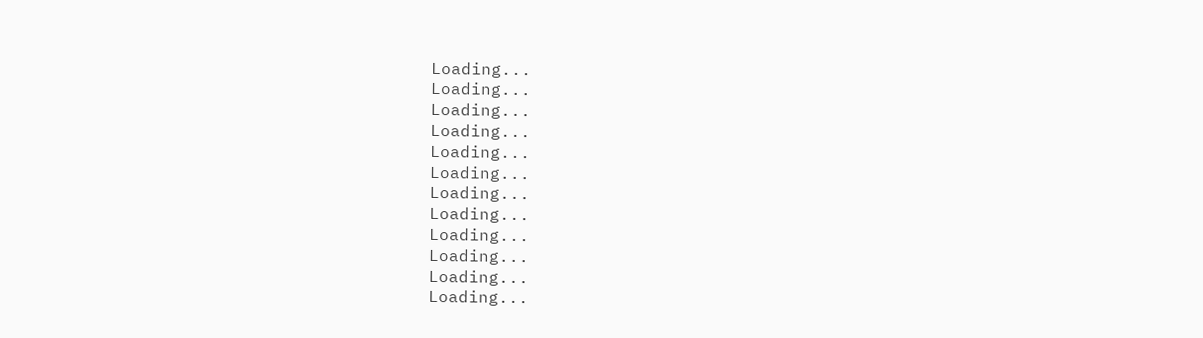Loading...
Loading...
Loading...
Loading...
Loading...
Loading...
Loading...
Loading...
Loading...
Loading...
Loading...
Loading...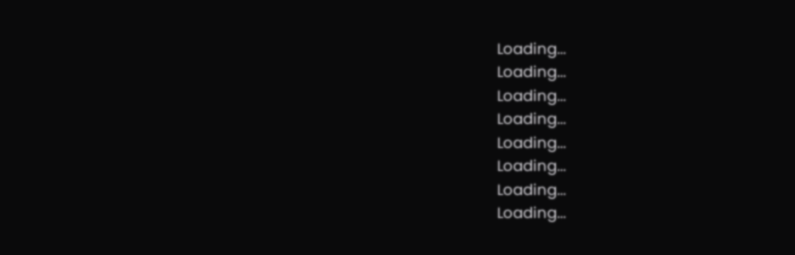Loading...
Loading...
Loading...
Loading...
Loading...
Loading...
Loading...
Loading...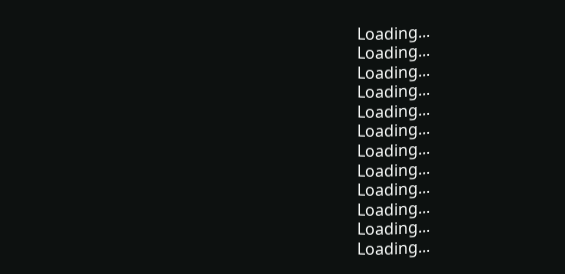Loading...
Loading...
Loading...
Loading...
Loading...
Loading...
Loading...
Loading...
Loading...
Loading...
Loading...
Loading...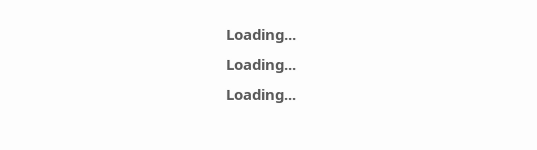Loading...
Loading...
Loading...